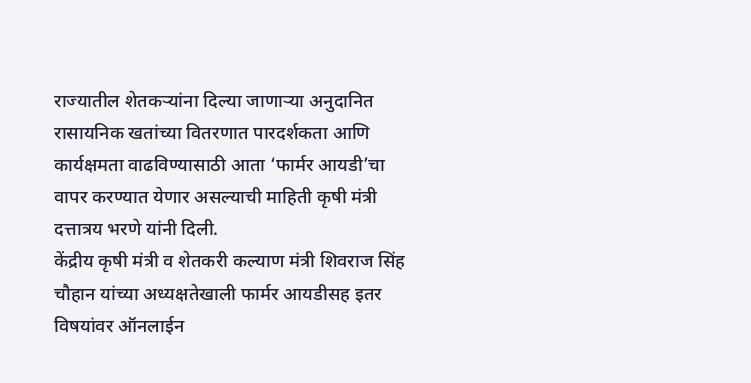राज्यातील शेतकऱ्यांना दिल्या जाणाऱ्या अनुदानित रासायनिक खतांच्या वितरणात पारदर्शकता आणि कार्यक्षमता वाढविण्यासाठी आता ‘फार्मर आयडी’चा वापर करण्यात येणार असल्याची माहिती कृषी मंत्री दत्तात्रय भरणे यांनी दिली.
केंद्रीय कृषी मंत्री व शेतकरी कल्याण मंत्री शिवराज सिंह चौहान यांच्या अध्यक्षतेखाली फार्मर आयडीसह इतर विषयांवर ऑनलाईन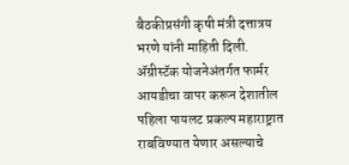बैठकीप्रसंगी कृषी मंत्री दत्तात्रय भरणे यांनी माहिती दिली.
ॲग्रीस्टॅक योजनेअंतर्गत फार्मर आयडीचा वापर करून देशातील पहिला पायलट प्रकल्प महाराष्ट्रात राबविण्यात येणार असल्याचे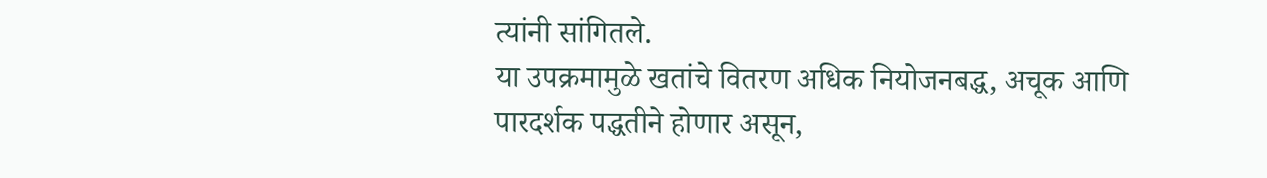त्यांनी सांगितले.
या उपक्रमामुळे खतांचे वितरण अधिक नियोजनबद्ध, अचूक आणि पारदर्शक पद्धतीने होणार असून,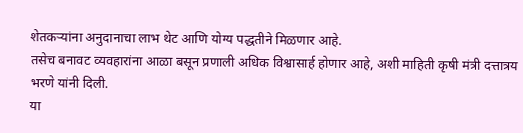शेतकऱ्यांना अनुदानाचा लाभ थेट आणि योग्य पद्धतीने मिळणार आहे.
तसेच बनावट व्यवहारांना आळा बसून प्रणाली अधिक विश्वासार्ह होणार आहे, अशी माहिती कृषी मंत्री दत्तात्रय भरणे यांनी दिली.
या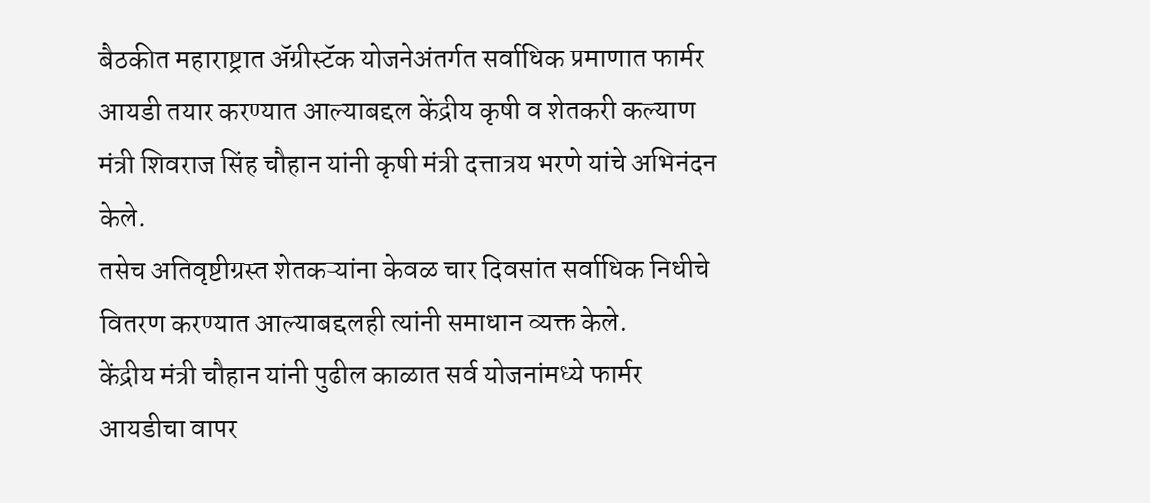बैठकीत महाराष्ट्रात ॲग्रीस्टॅक योजनेअंतर्गत सर्वाधिक प्रमाणात फार्मर आयडी तयार करण्यात आल्याबद्दल केंद्रीय कृषी व शेतकरी कल्याण मंत्री शिवराज सिंह चौहान यांनी कृषी मंत्री दत्तात्रय भरणे यांचे अभिनंदन केले.
तसेच अतिवृष्टीग्रस्त शेतकऱ्यांना केवळ चार दिवसांत सर्वाधिक निधीचे वितरण करण्यात आल्याबद्दलही त्यांनी समाधान व्यक्त केले.
केंद्रीय मंत्री चौहान यांनी पुढील काळात सर्व योजनांमध्ये फार्मर आयडीचा वापर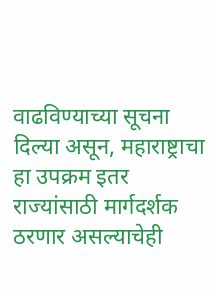वाढविण्याच्या सूचना दिल्या असून, महाराष्ट्राचा हा उपक्रम इतर राज्यांसाठी मार्गदर्शक ठरणार असल्याचेही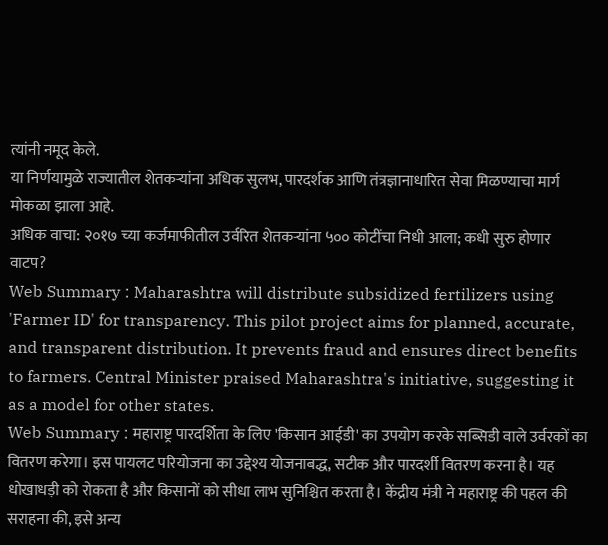त्यांनी नमूद केले.
या निर्णयामुळे राज्यातील शेतकऱ्यांना अधिक सुलभ, पारदर्शक आणि तंत्रज्ञानाधारित सेवा मिळण्याचा मार्ग मोकळा झाला आहे.
अधिक वाचा: २०१७ च्या कर्जमाफीतील उर्वरित शेतकऱ्यांना ५०० कोटींचा निधी आला; कधी सुरु होणार वाटप?
Web Summary : Maharashtra will distribute subsidized fertilizers using 'Farmer ID' for transparency. This pilot project aims for planned, accurate, and transparent distribution. It prevents fraud and ensures direct benefits to farmers. Central Minister praised Maharashtra's initiative, suggesting it as a model for other states.
Web Summary : महाराष्ट्र पारदर्शिता के लिए 'किसान आईडी' का उपयोग करके सब्सिडी वाले उर्वरकों का वितरण करेगा। इस पायलट परियोजना का उद्देश्य योजनाबद्ध, सटीक और पारदर्शी वितरण करना है। यह धोखाधड़ी को रोकता है और किसानों को सीधा लाभ सुनिश्चित करता है। केंद्रीय मंत्री ने महाराष्ट्र की पहल की सराहना की, इसे अन्य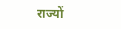राज्यों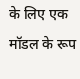के लिए एक मॉडल के रूप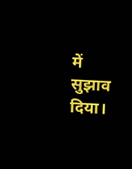में सुझाव दिया।